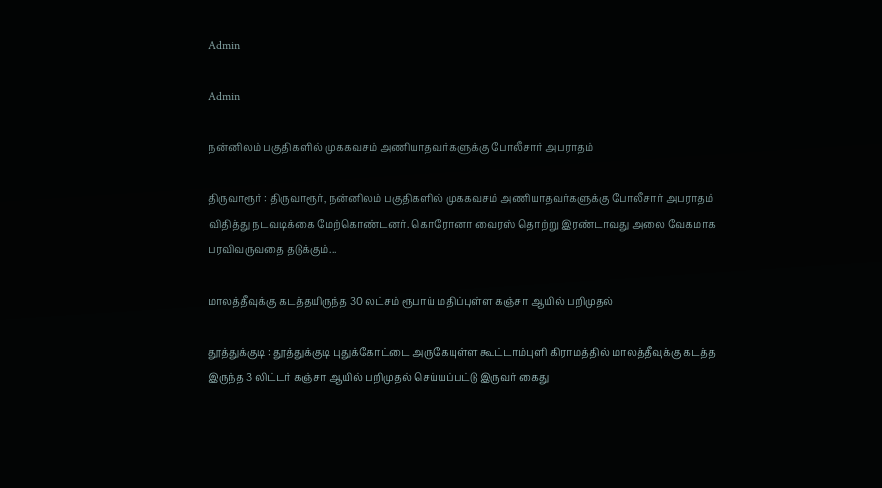Admin

Admin

நன்னிலம் பகுதிகளில் முககவசம் அணியாதவர்களுக்கு போலீசார் அபராதம்

திருவாரூர் : திருவாரூர், நன்னிலம் பகுதிகளில் முககவசம் அணியாதவர்களுக்கு போலீசார் அபராதம் விதித்து நடவடிக்கை மேற்கொண்டனர். கொரோனா வைரஸ் தொற்று இரண்டாவது அலை வேகமாக பரவிவருவதை தடுக்கும்...

மாலத்தீவுக்கு கடத்தயிருந்த 30 லட்சம் ரூபாய் மதிப்புள்ள கஞ்சா ஆயில் பறிமுதல்

தூத்துக்குடி : தூத்துக்குடி புதுக்கோட்டை அருகேயுள்ள கூட்டாம்புளி கிராமத்தில் மாலத்தீவுக்கு கடத்த இருந்த 3 லிட்டர் கஞ்சா ஆயில் பறிமுதல் செய்யப்பட்டு இருவர் கைது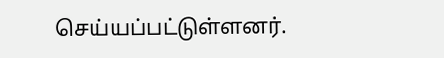செய்யப்பட்டுள்ளனர்.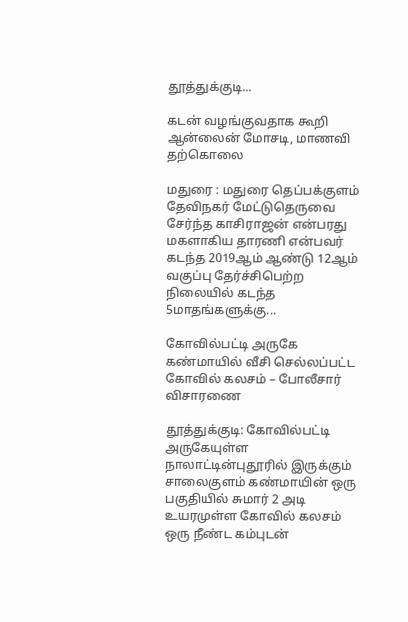தூத்துக்குடி...

கடன் வழங்குவதாக கூறி ஆன்லைன் மோசடி, மாணவி தற்கொலை

மதுரை : மதுரை தெப்பக்குளம் தேவிநகர் மேட்டுதெருவை சேர்ந்த காசிராஜன் என்பரது மகளாகிய தாரணி என்பவர் கடந்த 2019ஆம் ஆண்டு 12ஆம் வகுப்பு தேர்ச்சிபெற்ற நிலையில் கடந்த 5மாதங்களுக்கு...

கோவில்பட்டி அருகே கண்மாயில் வீசி செல்லப்பட்ட கோவில் கலசம் – போலீசார் விசாரணை

தூத்துக்குடி: கோவில்பட்டி அருகேயுள்ள நாலாட்டின்புதூரில் இருக்கும் சாலைகுளம் கண்மாயின் ஒரு பகுதியில் சுமார் 2 அடி உயரமுள்ள கோவில் கலசம் ஒரு நீண்ட கம்புடன்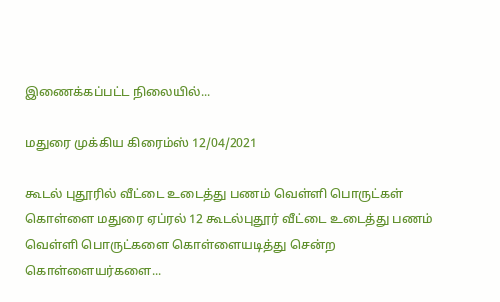இணைக்கப்பட்ட நிலையில்...

மதுரை முக்கிய கிரைம்ஸ் 12/04/2021

கூடல் புதூரில் வீட்டை உடைத்து பணம் வெள்ளி பொருட்கள் கொள்ளை மதுரை ஏப்ரல் 12 கூடல்புதூர் வீட்டை உடைத்து பணம் வெள்ளி பொருட்களை கொள்ளையடித்து சென்ற கொள்ளையர்களை...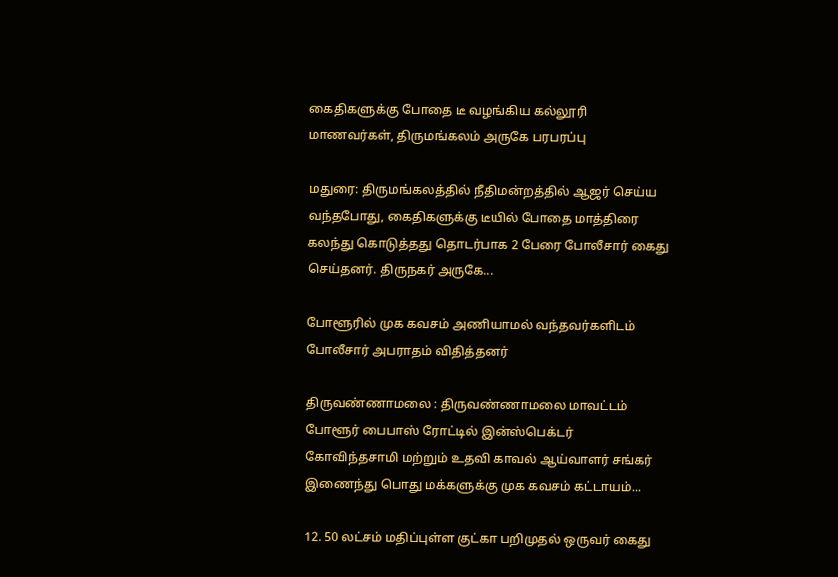கைதிகளுக்கு போதை டீ வழங்கிய கல்லூரி மாணவர்கள், திருமங்கலம் அருகே பரபரப்பு

மதுரை: திருமங்கலத்தில் நீதிமன்றத்தில் ஆஜர் செய்ய வந்தபோது, கைதிகளுக்கு டீயில் போதை மாத்திரை கலந்து கொடுத்தது தொடர்பாக 2 பேரை போலீசார் கைது செய்தனர். திருநகர் அருகே...

போளூரில் முக கவசம் அணியாமல் வந்தவர்களிடம் போலீசார் அபராதம் விதித்தனர்

திருவண்ணாமலை : திருவண்ணாமலை மாவட்டம் போளூர் பைபாஸ் ரோட்டில் இன்ஸ்பெக்டர் கோவிந்தசாமி மற்றும் உதவி காவல் ஆய்வாளர் சங்கர் இணைந்து பொது மக்களுக்கு முக கவசம் கட்டாயம்...

12. 50 லட்சம் மதிப்புள்ள குட்கா பறிமுதல் ஒருவர் கைது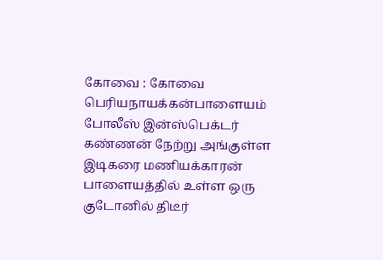கோவை : கோவை பெரியநாயக்கன்பாளையம் போலீஸ் இன்ஸ்பெக்டர் கண்ணன் நேற்று அங்குள்ள இடிகரை மணியக்காரன் பாளையத்தில் உள்ள ஒரு குடோனில் திடீர்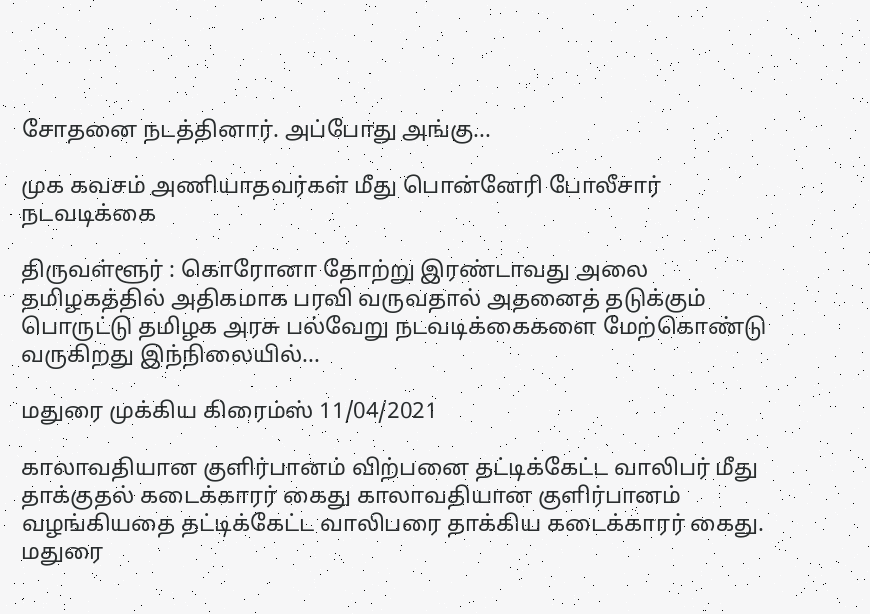சோதனை நடத்தினார். அப்போது அங்கு...

முக கவசம் அணியாதவர்கள் மீது பொன்னேரி போலீசார் நடவடிக்கை

திருவள்ளூர் : கொரோனா தோற்று இரண்டாவது அலை தமிழகத்தில் அதிகமாக பரவி வருவதால் அதனைத் தடுக்கும் பொருட்டு தமிழக அரசு பல்வேறு நடவடிக்கைகளை மேற்கொண்டு வருகிறது இந்நிலையில்...

மதுரை முக்கிய கிரைம்ஸ் 11/04/2021

காலாவதியான குளிர்பானம் விற்பனை தட்டிக்கேட்ட வாலிபர் மீது தாக்குதல் கடைக்காரர் கைது காலாவதியான குளிர்பானம் வழங்கியதை தட்டிக்கேட்ட வாலிபரை தாக்கிய கடைக்காரர் கைது. மதுரை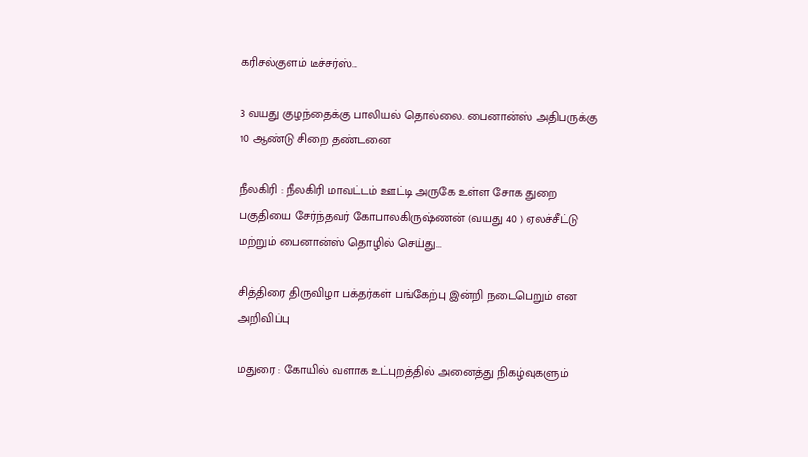கரிசல்குளம் டீச்சர்ஸ்...

3 வயது குழந்தைக்கு பாலியல் தொல்லை. பைனான்ஸ் அதிபருக்கு 10 ஆண்டு சிறை தண்டனை

நீலகிரி : நீலகிரி மாவட்டம் ஊட்டி அருகே உள்ள சோக துறை பகுதியை சேர்ந்தவர் கோபாலகிருஷ்ணன் (வயது 40 ) ஏலச்சீட்டு மற்றும் பைனான்ஸ் தொழில் செய்து...

சித்திரை திருவிழா பக்தர்கள் பங்கேற்பு இன்றி நடைபெறும் என அறிவிப்பு

மதுரை : கோயில் வளாக உட்புறத்தில் அனைத்து நிகழ்வுகளும்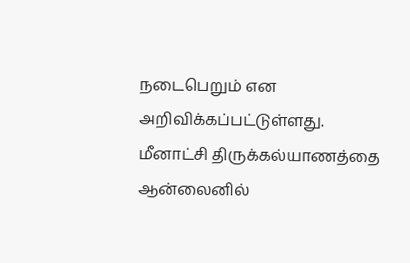நடைபெறும் என அறிவிக்கப்பட்டுள்ளது. மீனாட்சி திருக்கல்யாணத்தை ஆன்லைனில்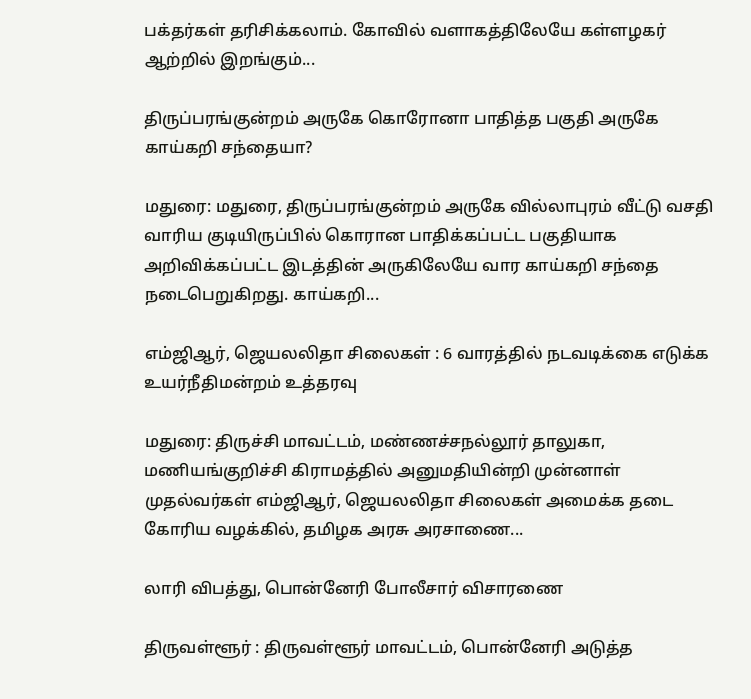பக்தர்கள் தரிசிக்கலாம். கோவில் வளாகத்திலேயே கள்ளழகர் ஆற்றில் இறங்கும்...

திருப்பரங்குன்றம் அருகே கொரோனா பாதித்த பகுதி அருகே காய்கறி சந்தையா?

மதுரை: மதுரை, திருப்பரங்குன்றம் அருகே வில்லாபுரம் வீட்டு வசதி வாரிய குடியிருப்பில் கொரான பாதிக்கப்பட்ட பகுதியாக அறிவிக்கப்பட்ட இடத்தின் அருகிலேயே வார காய்கறி சந்தை நடைபெறுகிறது. காய்கறி...

எம்ஜிஆர், ஜெயலலிதா சிலைகள் : 6 வாரத்தில் நடவடிக்கை எடுக்க உயர்நீதிமன்றம் உத்தரவு

மதுரை: திருச்சி மாவட்டம், மண்ணச்சநல்லூர் தாலுகா, மணியங்குறிச்சி கிராமத்தில் அனுமதியின்றி முன்னாள் முதல்வர்கள் எம்ஜிஆர், ஜெயலலிதா சிலைகள் அமைக்க தடை கோரிய வழக்கில், தமிழக அரசு அரசாணை...

லாரி விபத்து, பொன்னேரி போலீசார் விசாரணை

திருவள்ளூர் : திருவள்ளூர் மாவட்டம், பொன்னேரி அடுத்த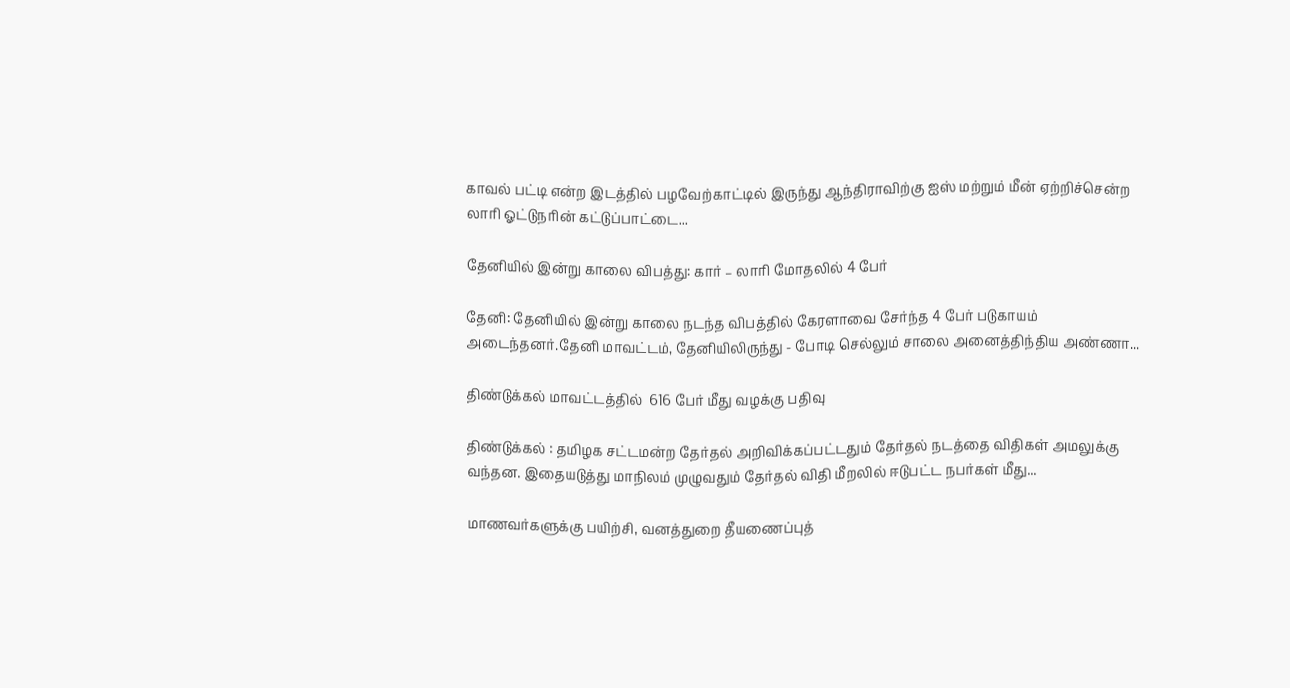காவல் பட்டி என்ற இடத்தில் பழவேற்காட்டில் இருந்து ஆந்திராவிற்கு ஐஸ் மற்றும் மீன் ஏற்றிச்சென்ற லாரி ஓட்டுநரின் கட்டுப்பாட்டை...

தேனியில் இன்று காலை விபத்து: கார் – லாரி மோதலில் 4 பேர்

தேனி: தேனியில் இன்று காலை நடந்த விபத்தில் கேரளாவை சேர்ந்த 4 பேர் படுகாயம் அடைந்தனர்.தேனி மாவட்டம், தேனியிலிருந்து - போடி செல்லும் சாலை அனைத்திந்திய அண்ணா...

திண்டுக்கல் மாவட்டத்தில்  616 பேர் மீது வழக்கு பதிவு

திண்டுக்கல் : தமிழக சட்டமன்ற தேர்தல் அறிவிக்கப்பட்டதும் தேர்தல் நடத்தை விதிகள் அமலுக்கு வந்தன. இதையடுத்து மாநிலம் முழுவதும் தேர்தல் விதி மீறலில் ஈடுபட்ட நபர்கள் மீது...

மாணவர்களுக்கு பயிற்சி, வனத்துறை தீயணைப்புத்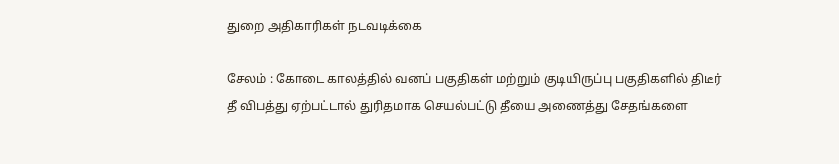துறை அதிகாரிகள் நடவடிக்கை

சேலம் : கோடை காலத்தில் வனப் பகுதிகள் மற்றும் குடியிருப்பு பகுதிகளில் திடீர் தீ விபத்து ஏற்பட்டால் துரிதமாக செயல்பட்டு தீயை அணைத்து சேதங்களை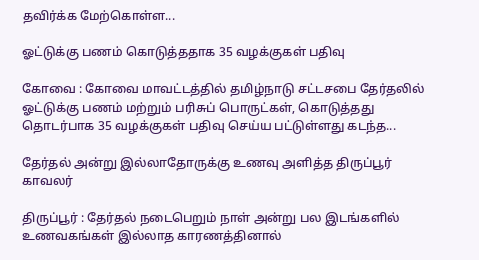தவிர்க்க மேற்கொள்ள...

ஓட்டுக்கு பணம் கொடுத்ததாக 35 வழக்குகள் பதிவு

கோவை : கோவை மாவட்டத்தில் தமிழ்நாடு சட்டசபை தேர்தலில் ஓட்டுக்கு பணம் மற்றும் பரிசுப் பொருட்கள், கொடுத்தது தொடர்பாக 35 வழக்குகள் பதிவு செய்ய பட்டுள்ளது கடந்த...

தேர்தல் அன்று இல்லாதோருக்கு உணவு அளித்த திருப்பூர் காவலர்

திருப்பூர் : தேர்தல் நடைபெறும் நாள் அன்று பல இடங்களில் உணவகங்கள் இல்லாத காரணத்தினால்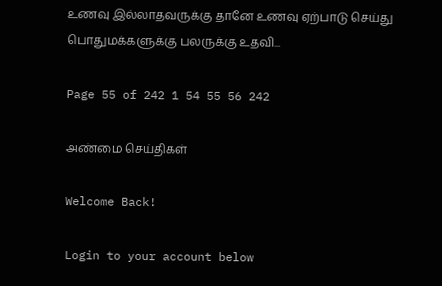உணவு இல்லாதவருக்கு தானே உணவு ஏற்பாடு செய்து பொதுமக்களுக்கு பலருக்கு உதவி...

Page 55 of 242 1 54 55 56 242

அண்மை செய்திகள்

Welcome Back!

Login to your account below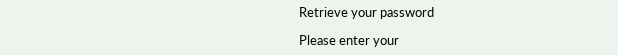Retrieve your password

Please enter your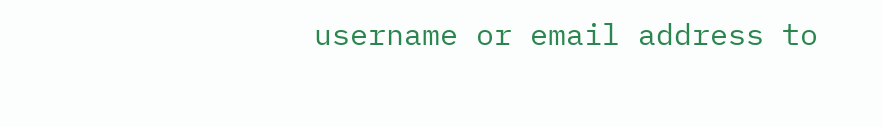username or email address to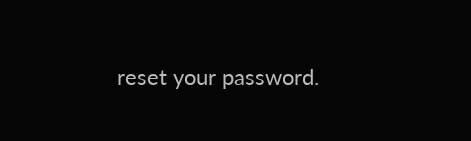reset your password.